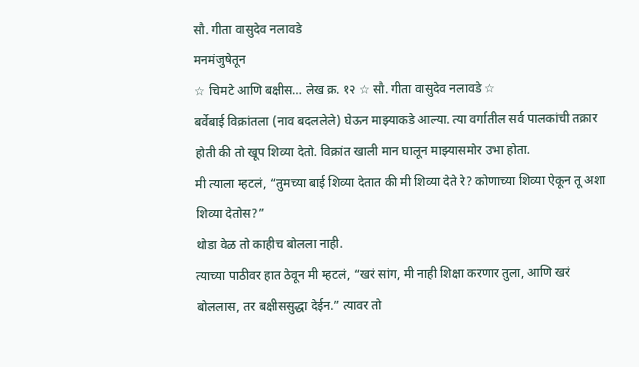सौ. गीता वासुदेव नलावडे
मनमंजुषेतून
☆ चिमटे आणि बक्षीस… लेख क्र. १२ ☆ सौ. गीता वासुदेव नलावडे ☆
बर्वेबाई विक्रांतला (नाव बदललेले) घेऊन माझ्याकडे आल्या. त्या वर्गातील सर्व पालकांची तक्रार होती की तो खूप शिव्या देतो. विक्रांत खाली मान घालून माझ्यासमोर उभा होता.
मी त्याला म्हटलं, “तुमच्या बाई शिव्या देतात की मी शिव्या देते रे? कोणाच्या शिव्या ऐकून तू अशा शिव्या देतोस?”
थोडा वेळ तो काहीच बोलला नाही.
त्याच्या पाठीवर हात ठेवून मी म्हटलं, “खरं सांग, मी नाही शिक्षा करणार तुला, आणि खरं बोललास, तर बक्षीससुद्धा देईन.” त्यावर तो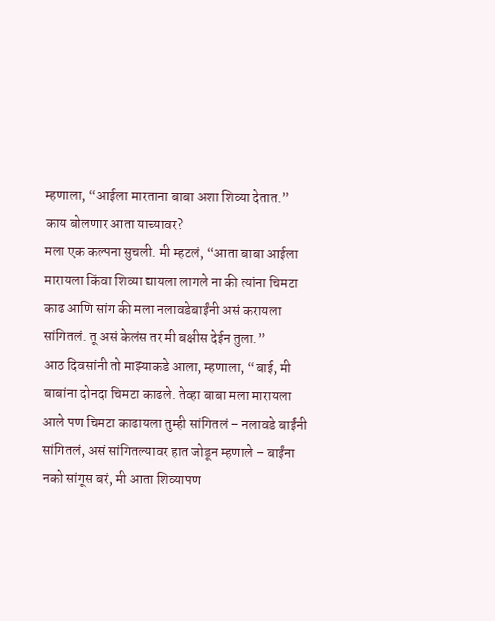म्हणाला, “आईला मारताना बाबा अशा शिव्या देतात.”
काय बोलणार आता याच्यावर?
मला एक कल्पना सुचली. मी म्हटलं, “आता बाबा आईला मारायला किंवा शिव्या द्यायला लागले ना की त्यांना चिमटा काढ आणि सांग की मला नलावडेबाईंनी असं करायला सांगितलं. तू असं केलंस तर मी बक्षीस देईन तुला.”
आठ दिवसांनी तो माझ्याकडे आला, म्हणाला, “बाई, मी बाबांना दोनदा चिमटा काढले. तेव्हा बाबा मला मारायला आले पण चिमटा काढायला तुम्ही सांगितलं – नलावडे बाईंनी सांगितलं, असं सांगितल्यावर हात जोडून म्हणाले – बाईंना नको सांगूस बरं, मी आता शिव्यापण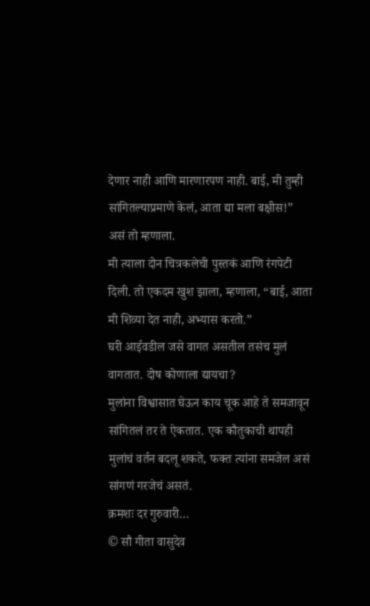देणार नाही आणि मारणारपण नाही. बाई, मी तुम्ही सांगितल्याप्रमाणे केलं, आता द्या मला बक्षीस!” असं तो म्हणाला.
मी त्याला दोन चित्रकलेची पुस्तकं आणि रंगपेटी दिली. तो एकदम खुश झाला, म्हणाला, “बाई, आता मी शिव्या देत नाही, अभ्यास करतो.”
घरी आईवडील जसे वागत असतील तसंच मुलं वागतात. दोष कोणाला द्यायचा?
मुलांना विश्वासात घेऊन काय चूक आहे ते समजावून सांगितलं तर ते ऐकतात. एक कौतुकाची थापही मुलांचं वर्तन बदलू शकते, फक्त त्यांना समजेल असं सांगणं गरजेचं असतं.
क्रमशः दर गुरुवारी…
© सौ गीता वासुदेव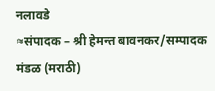नलावडे
≈संपादक – श्री हेमन्त बावनकर/सम्पादक मंडळ (मराठी)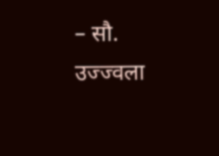– सौ. उज्ज्वला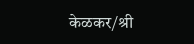केळकर/श्री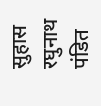सुहास रघुनाथ पंडित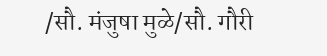/सौ. मंजुषा मुळे/सौ. गौरी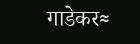गाडेकर≈